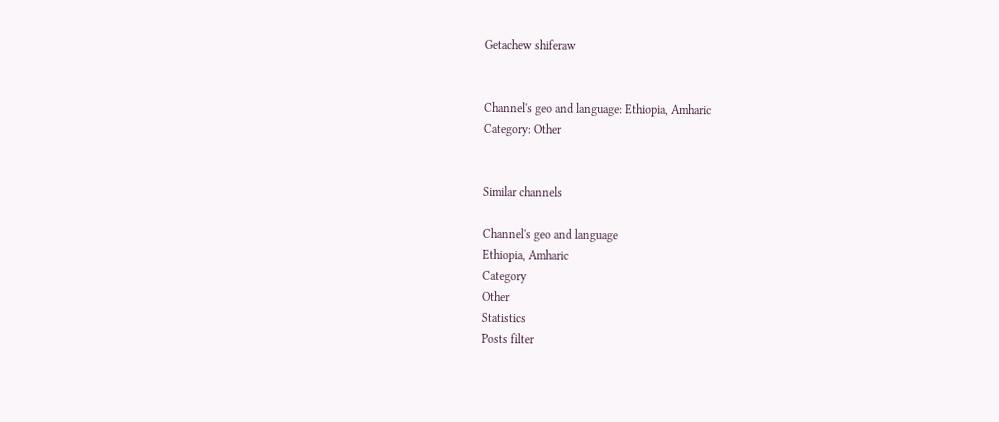Getachew shiferaw


Channel's geo and language: Ethiopia, Amharic
Category: Other


Similar channels

Channel's geo and language
Ethiopia, Amharic
Category
Other
Statistics
Posts filter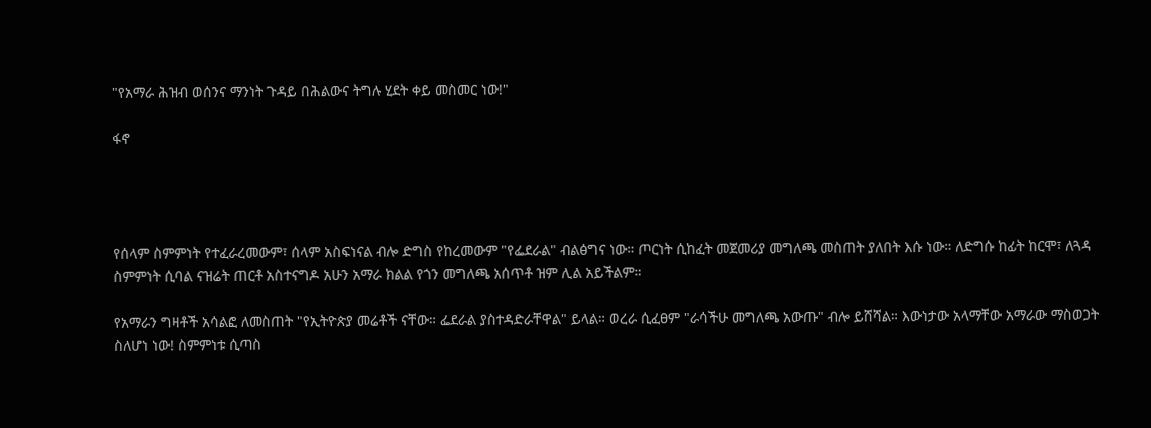"የአማራ ሕዝብ ወሰንና ማንነት ጉዳይ በሕልውና ትግሉ ሂደት ቀይ መስመር ነው!"

ፋኖ




የሰላም ስምምነት የተፈራረመውም፣ ሰላም አስፍነናል ብሎ ድግስ የከረመውም "የፌደራል" ብልፅግና ነው። ጦርነት ሲከፈት መጀመሪያ መግለጫ መስጠት ያለበት እሱ ነው። ለድግሱ ከፊት ከርሞ፣ ለጓዳ ስምምነት ሲባል ናዝሬት ጠርቶ አስተናግዶ አሁን አማራ ክልል የጎን መግለጫ አሰጥቶ ዝም ሊል አይችልም።

የአማራን ግዛቶች አሳልፎ ለመስጠት "የኢትዮጵያ መሬቶች ናቸው። ፌደራል ያስተዳድራቸዋል" ይላል። ወረራ ሲፈፀም "ራሳችሁ መግለጫ አውጡ" ብሎ ይሸሻል። እውነታው አላማቸው አማራው ማስወጋት ስለሆነ ነው! ስምምነቱ ሲጣስ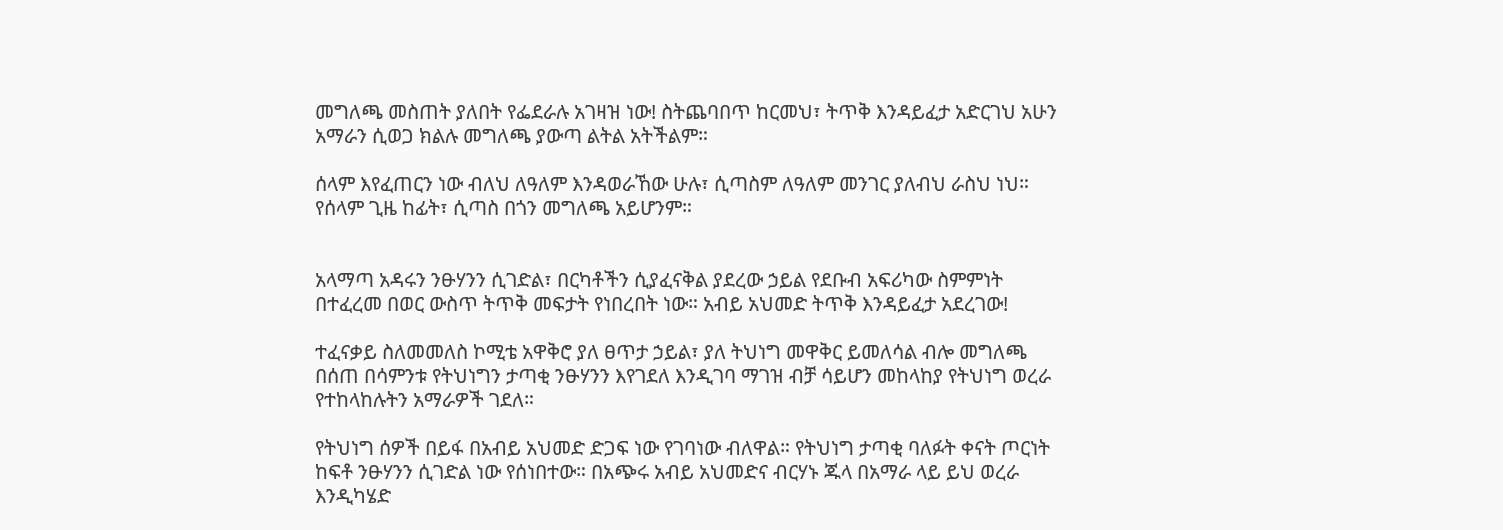መግለጫ መስጠት ያለበት የፌደራሉ አገዛዝ ነው! ስትጨባበጥ ከርመህ፣ ትጥቅ እንዳይፈታ አድርገህ አሁን አማራን ሲወጋ ክልሉ መግለጫ ያውጣ ልትል አትችልም።

ሰላም እየፈጠርን ነው ብለህ ለዓለም እንዳወራኸው ሁሉ፣ ሲጣስም ለዓለም መንገር ያለብህ ራስህ ነህ። የሰላም ጊዜ ከፊት፣ ሲጣስ በጎን መግለጫ አይሆንም።


አላማጣ አዳሩን ንፁሃንን ሲገድል፣ በርካቶችን ሲያፈናቅል ያደረው ኃይል የደቡብ አፍሪካው ስምምነት በተፈረመ በወር ውስጥ ትጥቅ መፍታት የነበረበት ነው። አብይ አህመድ ትጥቅ እንዳይፈታ አደረገው!

ተፈናቃይ ስለመመለስ ኮሚቴ አዋቅሮ ያለ ፀጥታ ኃይል፣ ያለ ትህነግ መዋቅር ይመለሳል ብሎ መግለጫ በሰጠ በሳምንቱ የትህነግን ታጣቂ ንፁሃንን እየገደለ እንዲገባ ማገዝ ብቻ ሳይሆን መከላከያ የትህነግ ወረራ የተከላከሉትን አማራዎች ገደለ።

የትህነግ ሰዎች በይፋ በአብይ አህመድ ድጋፍ ነው የገባነው ብለዋል። የትህነግ ታጣቂ ባለፉት ቀናት ጦርነት ከፍቶ ንፁሃንን ሲገድል ነው የሰነበተው። በአጭሩ አብይ አህመድና ብርሃኑ ጁላ በአማራ ላይ ይህ ወረራ እንዲካሄድ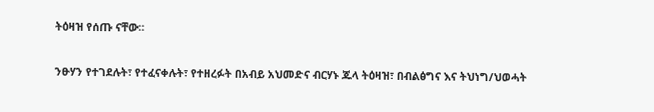ትዕዛዝ የሰጡ ናቸው።

ንፁሃን የተገደሉት፣ የተፈናቀሉት፣ የተዘረፉት በአብይ አህመድና ብርሃኑ ጁላ ትዕዛዝ፣ በብልፅግና እና ትህነግ/ህወሓት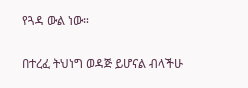የጓዳ ውል ነው።

በተረፈ ትህነግ ወዳጅ ይሆናል ብላችሁ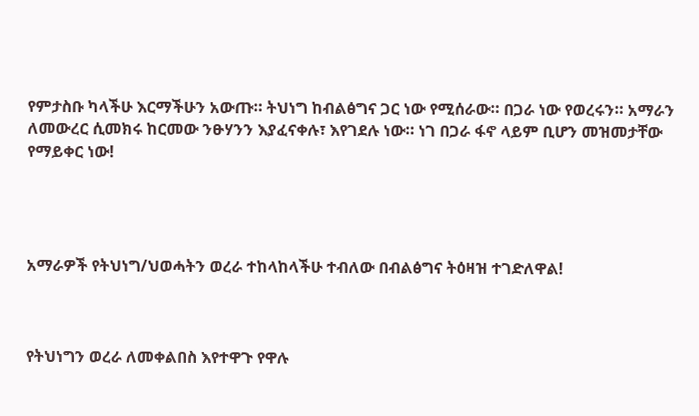የምታስቡ ካላችሁ እርማችሁን አውጡ። ትህነግ ከብልፅግና ጋር ነው የሚሰራው። በጋራ ነው የወረሩን። አማራን ለመውረር ሲመክሩ ከርመው ንፁሃንን እያፈናቀሉ፣ እየገደሉ ነው። ነገ በጋራ ፋኖ ላይም ቢሆን መዝመታቸው የማይቀር ነው!




አማራዎች የትህነግ/ህወሓትን ወረራ ተከላከላችሁ ተብለው በብልፅግና ትዕዛዝ ተገድለዋል!



የትህነግን ወረራ ለመቀልበስ እየተዋጉ የዋሉ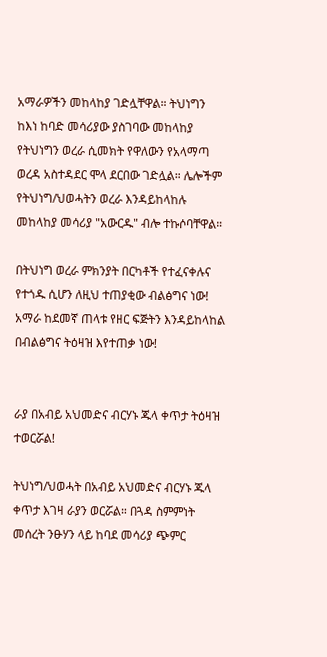አማራዎችን መከላከያ ገድሏቸዋል። ትህነግን ከእነ ከባድ መሳሪያው ያስገባው መከላከያ የትህነግን ወረራ ሲመክት የዋለውን የአላማጣ ወረዳ አስተዳደር ሞላ ደርበው ገድሏል። ሌሎችም የትህነግ/ህወሓትን ወረራ እንዳይከላከሉ መከላከያ መሳሪያ "አውርዱ" ብሎ ተኩሶባቸዋል።

በትህነግ ወረራ ምክንያት በርካቶች የተፈናቀሉና የተጎዱ ሲሆን ለዚህ ተጠያቂው ብልፅግና ነው! አማራ ከደመኛ ጠላቱ የዘር ፍጅትን እንዳይከላከል በብልፅግና ትዕዛዝ እየተጠቃ ነው!


ራያ በአብይ አህመድና ብርሃኑ ጁላ ቀጥታ ትዕዛዝ ተወርሯል!

ትህነግ/ህወሓት በአብይ አህመድና ብርሃኑ ጁላ ቀጥታ እገዛ ራያን ወርሯል። በጓዳ ስምምነት መሰረት ንፁሃን ላይ ከባደ መሳሪያ ጭምር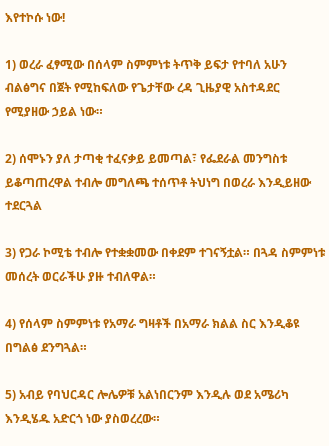እየተኮሱ ነው!

1) ወረራ ፈፃሚው በሰላም ስምምነቱ ትጥቅ ይፍታ የተባለ አሁን ብልፅግና በጀት የሚከፍለው የጌታቸው ረዳ ጊዜያዊ አስተዳደር የሚያዘው ኃይል ነው።

2) ሰሞኑን ያለ ታጣቂ ተፈናቃይ ይመጣል፣ የፌደራል መንግስቱ ይቆጣጠረዋል ተብሎ መግለጫ ተሰጥቶ ትህነግ በወረራ እንዲይዘው ተደርጓል

3) የጋራ ኮሚቴ ተብሎ የተቋቋመው በቀደም ተገናኝቷል። በጓዳ ስምምነቱ መሰረት ወርራችሁ ያዙ ተብለዋል።

4) የሰላም ስምምነቱ የአማራ ግዛቶች በአማራ ክልል ስር እንዲቆዩ በግልፅ ደንግጓል።

5) አብይ የባህርዳር ሎሌዎቹ አልነበርንም እንዲሉ ወደ አሜሪካ እንዲሄዱ አድርጎ ነው ያስወረረው።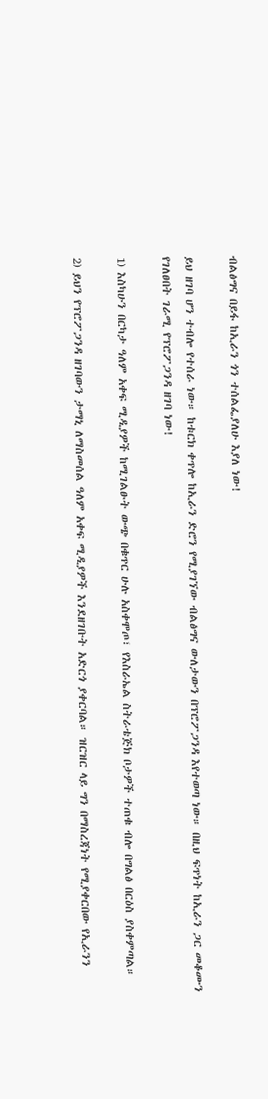ብልፅግና በይፋ ከኢራን ጎን ተሰልፌያለሁ እያለ ነው!

ይህ ዘገባ ሆን ተብሎ የተሰራ ነው። ከቱርክ ቀጥሎ ከኢራን ድሮን የሚያገኘው ብልፅግና ውለታውን በፕሮፖጋንዳ እየተወጣ ነው። በዚህ ፍጥነት ከኢራን ጋር መቆሙን የገለፀበት ገራሚ የፕሮፖጋንዳ ዘገባ ነው!

1) እስካሁን በርካታ ዓለም አቀፍ ሚዲያዎች ከሚገልፁት ውጭ በቁጥር ሁሉ አስቀሞጦ፣ የእስራኤል ስትራቴጅክ ቦታዎች ተጠቁ ብሎ በግልፅ በርዕስ ያስቀምጣል።

2) ይህን የፕሮፖጋንዳ ዘገባውን ታማኒ ለማስመሰል ዓለም አቀፍ ሚዲያዎች እንደዘገቡት አድርጎ ያቀርባል። ዝርዝር ላይ ግን በማስረጃነት የሚያቀርበው የኢራንን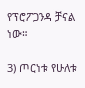የፕሮፖጋንዳ ቻናል ነው።

3) ጦርነቱ የሁለቱ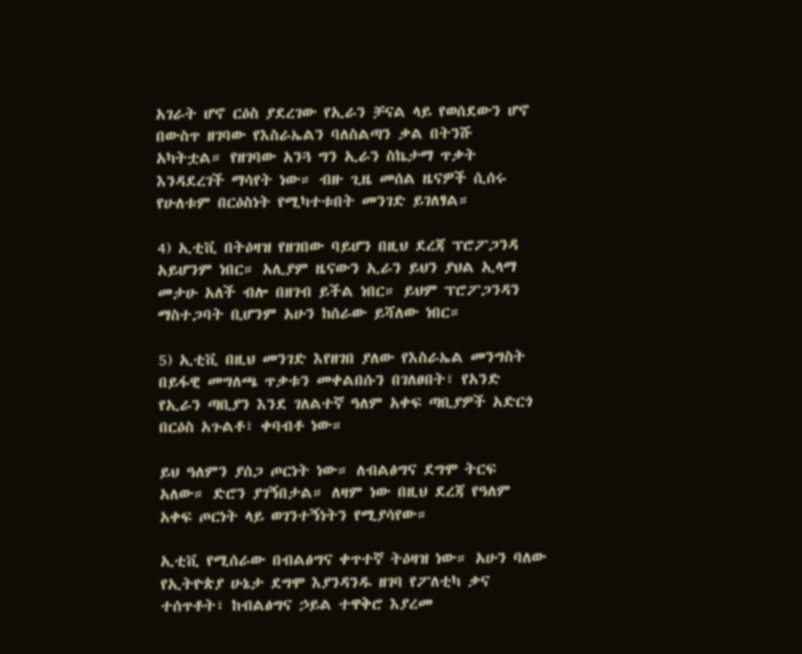አገራት ሆኖ ርዕስ ያደረገው የኢራን ቻናል ላይ የወሰደውን ሆኖ በውስጥ ዘገባው የእስራኤልን ባለስልጣን ቃል በትንሹ አካትቷል። የዘገባው አንጓ ግን ኢራን ስኬታማ ጥቃት እንዳደረገች ማሳየት ነው። ብዙ ጊዜ መሰል ዜናዎች ሲሰሩ የሁለቱም በርዕስነት የሚካተቱበት መንገድ ይገለፃል።

4) ኢቲቪ በትዕዛዝ የዘገበው ባይሆን በዚህ ደረጃ ፕሮፖጋንዳ አይሆንም ነበር። አሊያም ዜናውን ኢራን ይህን ያህል ኢላማ መታሁ አለች ብሎ በዘገብ ይችል ነበር። ይህም ፕሮፖጋንዳን ማስተጋባት ቢሆንም አሁን ከሰራው ይሻለው ነበር።

5) ኢቲቪ በዚህ መንገድ እየዘገበ ያለው የእስራኤል መንግስት በይፋዊ መግለጫ ጥቃቱን መቀልበሱን በገለፀበት፣ የአንድ የኢራን ጣቢያን እንደ ገለልተኛ ዓለም አቀፍ ጣቢያዎች አድርጎ በርዕስ አጉልቶ፣ ቀባብቶ ነው።

ይህ ዓለምን ያሰጋ ጦርነት ነው። ለብልፅግና ደግሞ ትርፍ አለው። ድሮን ያገኝበታል። ለዛም ነው በዚህ ደረጃ የዓለም አቀፍ ጦርነት ላይ ወገንተኝነትን የሚያሳየው።

ኢቲቪ የሚሰራው በብልፅግና ቀጥተኛ ትዕዛዝ ነው። አሁን ባለው የኢትዮጵያ ሁኔታ ደግሞ እያንዳንዱ ዘገባ የፖለቲካ ቃና ተሰጥቶት፣ ከብልፅግና ኃይል ተዋቅሮ እያረመ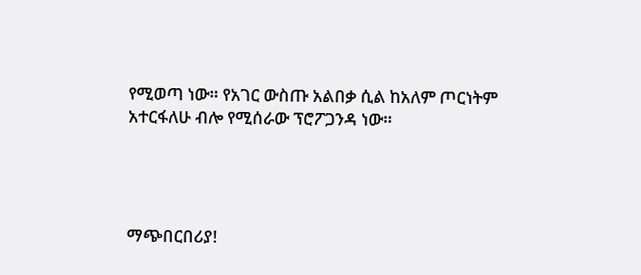የሚወጣ ነው። የአገር ውስጡ አልበቃ ሲል ከአለም ጦርነትም አተርፋለሁ ብሎ የሚሰራው ፕሮፖጋንዳ ነው።




ማጭበርበሪያ!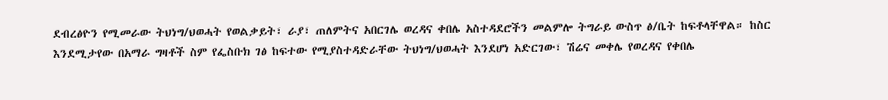ደብረፅዮን የሚመራው ትህነግ/ህወሓት የወልቃይት፣ ራያ፣ ጠለምትና አበርገሌ ወረዳና ቀበሌ አስተዳደሮችን መልምሎ ትግራይ ውስጥ ፅ/ቤት ከፍቶላቸዋል። ከስር እንደሚታየው በአማራ ግዛቶች ስም የፌስቡክ ገፅ ከፍተው የሚያስተዳድራቸው ትህነግ/ህወሓት እንደሆነ አድርገው፣ ሽሬና መቀሌ የወረዳና የቀበሌ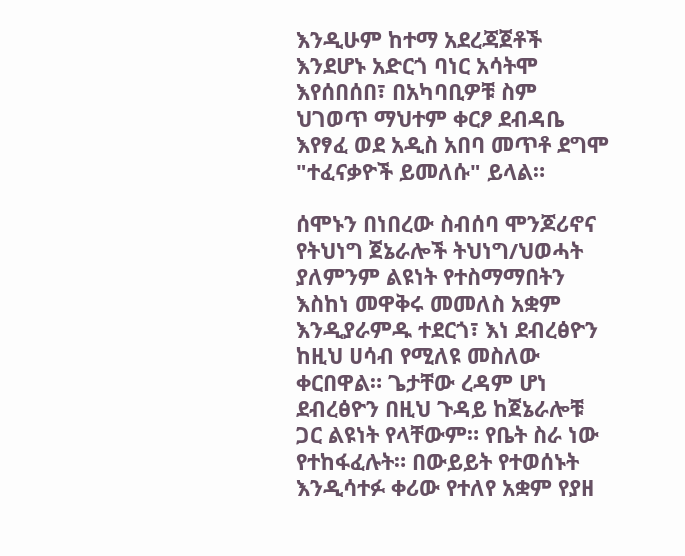እንዲሁም ከተማ አደረጃጀቶች እንደሆኑ አድርጎ ባነር አሳትሞ እየሰበሰበ፣ በአካባቢዎቹ ስም ህገወጥ ማህተም ቀርፆ ደብዳቤ እየፃፈ ወደ አዲስ አበባ መጥቶ ደግሞ "ተፈናቃዮች ይመለሱ" ይላል።

ሰሞኑን በነበረው ስብሰባ ሞንጆሪኖና የትህነግ ጀኔራሎች ትህነግ/ህወሓት ያለምንም ልዩነት የተስማማበትን እስከነ መዋቅሩ መመለስ አቋም እንዲያራምዱ ተደርጎ፣ እነ ደብረፅዮን ከዚህ ሀሳብ የሚለዩ መስለው ቀርበዋል። ጌታቸው ረዳም ሆነ ደብረፅዮን በዚህ ጉዳይ ከጀኔራሎቹ ጋር ልዩነት የላቸውም። የቤት ስራ ነው የተከፋፈሉት። በውይይት የተወሰኑት እንዲሳተፉ ቀሪው የተለየ አቋም የያዘ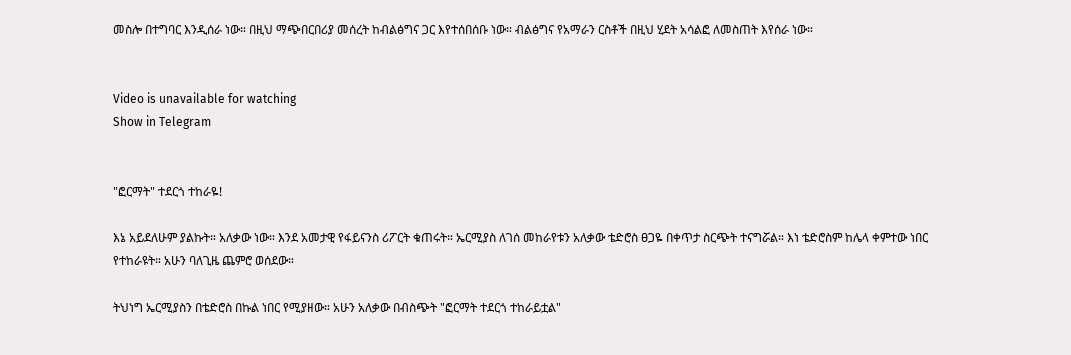መስሎ በተግባር እንዲሰራ ነው። በዚህ ማጭበርበሪያ መሰረት ከብልፅግና ጋር እየተሰበሰቡ ነው። ብልፅግና የአማራን ርስቶች በዚህ ሂደት አሳልፎ ለመስጠት እየሰራ ነው።


Video is unavailable for watching
Show in Telegram


"ፎርማት" ተደርጎ ተከራዬ!

እኔ አይደለሁም ያልኩት። አለቃው ነው። እንደ አመታዊ የፋይናንስ ሪፖርት ቁጠሩት። ኤርሚያስ ለገሰ መከራየቱን አለቃው ቴድሮስ ፀጋዬ በቀጥታ ስርጭት ተናግሯል። እነ ቴድሮስም ከሌላ ቀምተው ነበር የተከራዩት። አሁን ባለጊዜ ጨምሮ ወሰደው።

ትህነግ ኤርሚያስን በቴድሮስ በኩል ነበር የሚያዘው። አሁን አለቃው በብስጭት "ፎርማት ተደርጎ ተከራይቷል"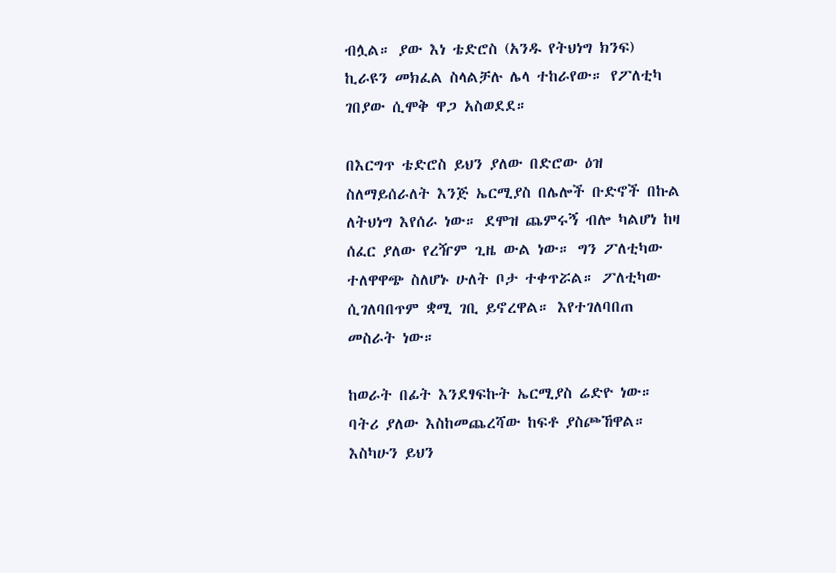ብሏል። ያው እነ ቴድሮስ (አንዱ የትህነግ ክንፍ) ኪራዩን መክፈል ስላልቻሉ ሌላ ተከራየው። የፖለቲካ ገበያው ሲሞቅ ዋጋ አስወደደ።

በእርግጥ ቴድሮስ ይህን ያለው በድሮው ዕዝ ስለማይሰራለት እንጅ ኤርሚያስ በሌሎች ቡድኖች በኩል ለትህነግ እየሰራ ነው። ደሞዝ ጨምሩኝ ብሎ ካልሆነ ከዛ ሰፈር ያለው የረዥም ጊዜ ውል ነው። ግን ፖለቲካው ተለዋዋጭ ስለሆኑ ሁለት ቦታ ተቀጥሯል። ፖለቲካው ሲገለባበጥም ቋሚ ገቢ ይኖረዋል። እየተገለባበጠ መስራት ነው።

ከወራት በፊት እንደፃፍኩት ኤርሚያስ ሬድዮ ነው። ባትሪ ያለው እስከመጨረሻው ከፍቶ ያስጮኸዋል። እስካሁን ይህን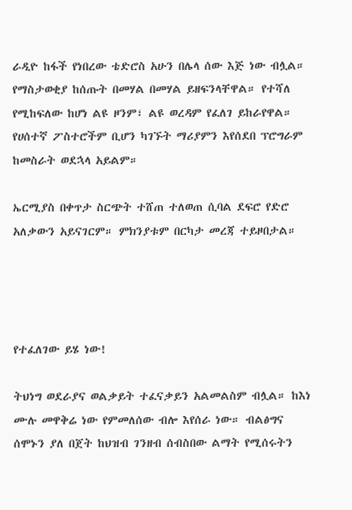ራዲዮ ከፋች የነበረው ቴድሮስ አሁን በሌላ ሰው እጅ ነው ብሏል። የማስታወቂያ ከሰጡት በመሃል በመሃል ይዘፍንላቸዋል። የተሻለ የሚከፍለው ከሆነ ልዩ ዞንም፣ ልዩ ወረዳም የፈለገ ይከራየዋል። የሀሰተኛ ፖስተሮችም ቢሆን ካገኙት ማሪያምን እየሰደበ ፕሮግራም ከመስራት ወደኋላ አይልም።

ኤርሚያስ በቀጥታ ስርጭት ተሸጠ ተለወጠ ሲባል ደፍሮ የድሮ አለቃውን አይናገርም። ምክንያቱም በርካታ መረጃ ተይዞበታል።




የተፈለገው ይሄ ነው!

ትህነግ ወደራያና ወልቃይት ተፈናቃይን አልመልስም ብሏል። ከእነ ሙሉ መዋቅሬ ነው የምመለሰው ብሎ እየሰራ ነው። ብልፅግና ሰሞኑን ያለ በጀት ከህዝብ ገንዘብ ሰብስበው ልማት የሚሰሩትን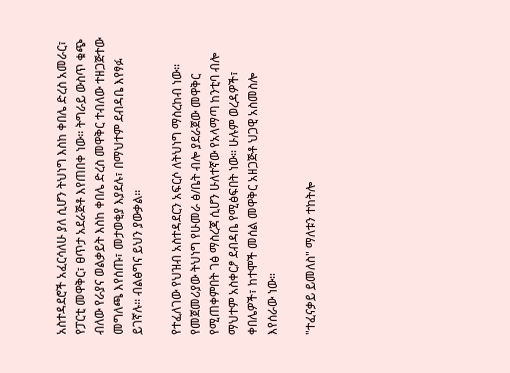አስተዳደሮች አፈርሳለሁ ያለ ሲሆን ትህነግ እስከ ቀበሌ ድረስ አመራር፣ የፓርቲ መዋቅር፣ ፀጥታ አደራጅቶ እየጠበቀ ነው። ትግራይ ውስጥ ቁጭ ብለው የራያና ወልቃይት እስከ ቀበሌ ድረስ መዋቅር ተብለው ተዘጋጅተው መግለጫ እየሰጡ፣ መታወቂያ እያደሉ፣ በማህተም ደብዳቤ እየፃፉ ይገኛሉ። ብልፅግና ይህን ያውቃል።

የተፈለገው የህዝብ አስተዳደርን አፍርሶ ለትህነግ ማስረከብ ነው። የመጀመሪያው ትህነግ የሁመራ ፅ/ቤት ብሎ ያደራጀው መዋቅር የሚጠቀምበት ገፅ ማስረጃ ሲሆን ሁለተኛው የአላማጣ ከንቲባ ብሎ ማህተም አስቀርፆ ደብዳቤ የሚፅፍበት ነው። ሁሉም ወረዳዎች፣ ቀበሌዎች፣ ከተሞች መሰል መዋቅር አዘጋጅቶ ህጋዊ አስመስሎ እየሰራው ነው።

"ተፈናቃይ ይመለስ" ማለቱን ተከትሎ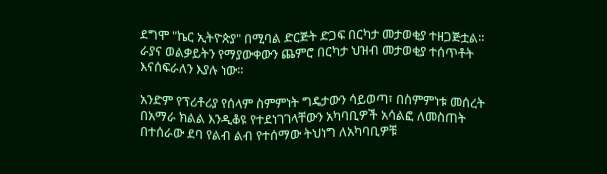ደግሞ "ኬር ኢትዮጵያ" በሚባል ድርጅት ድጋፍ በርካታ መታወቂያ ተዘጋጅቷል። ራያና ወልቃይትን የማያውቀውን ጨምሮ በርካታ ህዝብ መታወቂያ ተሰጥቶት እናሰፍራለን እያሉ ነው።

አንድም የፕሪቶሪያ የሰላም ስምምነት ግዴታውን ሳይወጣ፣ በስምምነቱ መሰረት በአማራ ክልል እንዲቆዩ የተደነገገላቸውን አካባቢዎች አሳልፎ ለመስጠት በተሰራው ደባ የልብ ልብ የተሰማው ትህነግ ለአካባቢዎቹ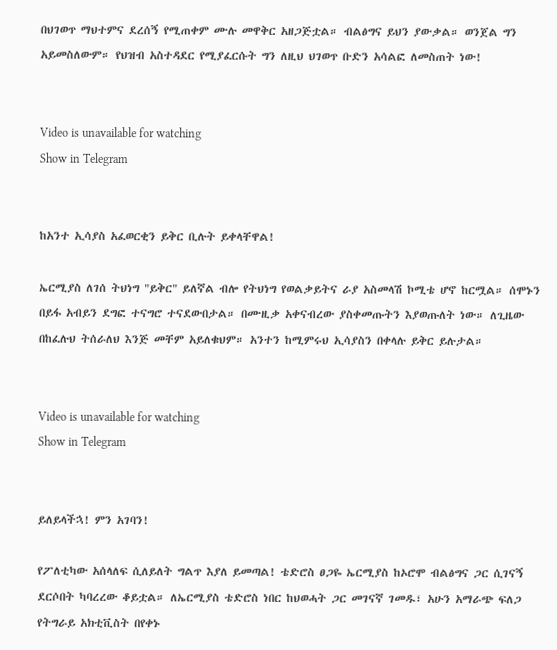በህገወጥ ማህተምና ደረሰኝ የሚጠቀም ሙሉ መዋቅር አዘጋጅቷል። ብልፅግና ይህን ያውቃል። ወንጀል ግን አይመስለውም። የህዝብ አስተዳደር የሚያፈርሱት ግን ለዚህ ህገወጥ ቡድን አሳልፎ ለመስጠት ነው!


Video is unavailable for watching
Show in Telegram


ከአንተ ኢሳያስ አፈወርቂን ይቅር ቢሉት ይቀላቸዋል!

ኤርሚያስ ለገሰ ትህነግ "ይቅር" ይለኛል ብሎ የትህነግ የወልቃይትና ራያ አስመላሽ ኮሚቴ ሆኖ ከርሟል። ሰሞኑን በይፋ አብይን ደግፎ ተናግሮ ተናደውበታል። በሙዚቃ አቀናብረው ያስቀመጡትን እያወጡለት ነው። ለጊዜው በከፈሉህ ትሰራለህ እንጅ መቸም አይለቁህም። አንተን ከሚምሩህ ኢሳያስን በቀላሉ ይቅር ይሉታል።


Video is unavailable for watching
Show in Telegram


ይለይላችኋ! ምን አገባን!

የፖለቲካው አሰላለፍ ሲለይለት ግልጥ እያለ ይመጣል! ቴድሮስ ፀጋዬ ኤርሚያስ ከኦሮሞ ብልፅግና ጋር ሲገናኝ ደርሶበት ካባረረው ቆይቷል። ለኤርሚያስ ቴድሮስ ነበር ከህወሓት ጋር መገናኛ ገመዱ፣ አሁን አማራጭ ፍለጋ የትግራይ አክቲቪስት በየቀኑ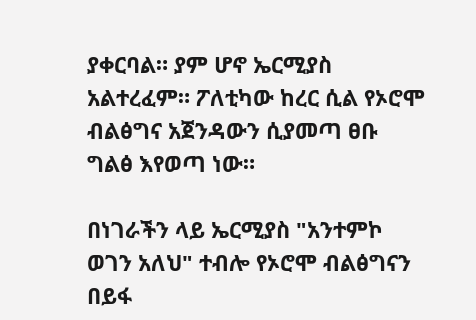ያቀርባል። ያም ሆኖ ኤርሚያስ አልተረፈም። ፖለቲካው ከረር ሲል የኦሮሞ ብልፅግና አጀንዳውን ሲያመጣ ፀቡ ግልፅ እየወጣ ነው።

በነገራችን ላይ ኤርሚያስ "አንተምኮ ወገን አለህ" ተብሎ የኦሮሞ ብልፅግናን በይፋ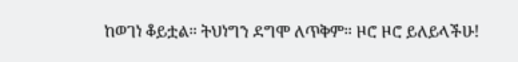ከወገነ ቆይቷል። ትህነግን ደግሞ ለጥቅም። ዞሮ ዞሮ ይለይላችሁ!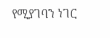የሚያገባን ነገር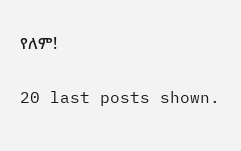የለም!

20 last posts shown.